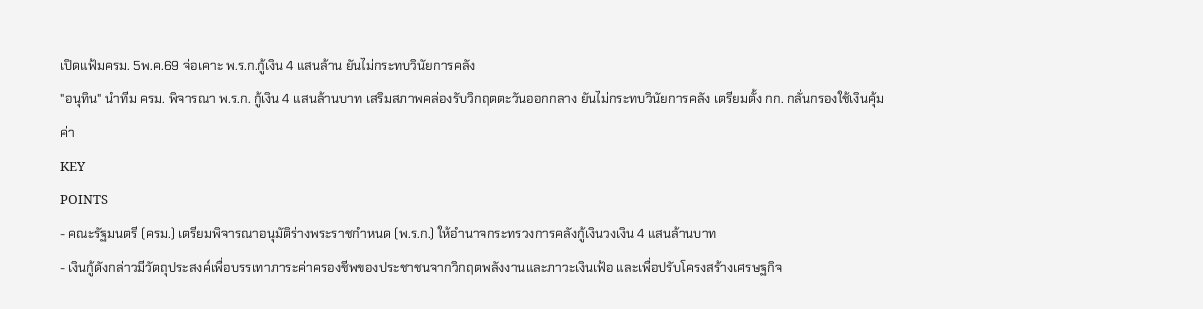เปิดแฟ้มครม. 5พ.ค.69 จ่อเคาะ พ.ร.ก.กู้เงิน 4 แสนล้าน ยันไม่กระทบวินัยการคลัง
"อนุทิน" นำทีม ครม. พิจารณา พ.ร.ก. กู้เงิน 4 แสนล้านบาท เสริมสภาพคล่องรับวิกฤตตะวันออกกลาง ยันไม่กระทบวินัยการคลัง เตรียมตั้ง กก. กลั่นกรองใช้เงินคุ้มค่า
KEY
POINTS
- คณะรัฐมนตรี (ครม.) เตรียมพิจารณาอนุมัติร่างพระราชกำหนด (พ.ร.ก.) ให้อำนาจกระทรวงการคลังกู้เงินวงเงิน 4 แสนล้านบาท
- เงินกู้ดังกล่าวมีวัตถุประสงค์เพื่อบรรเทาภาระค่าครองชีพของประชาชนจากวิกฤตพลังงานและภาวะเงินเฟ้อ และเพื่อปรับโครงสร้างเศรษฐกิจ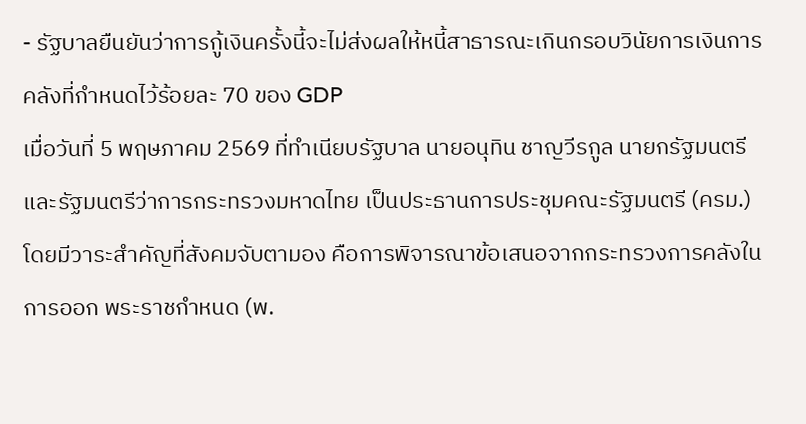- รัฐบาลยืนยันว่าการกู้เงินครั้งนี้จะไม่ส่งผลให้หนี้สาธารณะเกินกรอบวินัยการเงินการคลังที่กำหนดไว้ร้อยละ 70 ของ GDP
เมื่อวันที่ 5 พฤษภาคม 2569 ที่ทำเนียบรัฐบาล นายอนุทิน ชาญวีรกูล นายกรัฐมนตรีและรัฐมนตรีว่าการกระทรวงมหาดไทย เป็นประธานการประชุมคณะรัฐมนตรี (ครม.) โดยมีวาระสำคัญที่สังคมจับตามอง คือการพิจารณาข้อเสนอจากกระทรวงการคลังในการออก พระราชกำหนด (พ.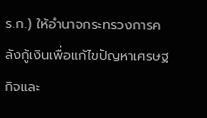ร.ก.) ให้อำนาจกระทรวงการคลังกู้เงินเพื่อแก้ไขปัญหาเศรษฐกิจและ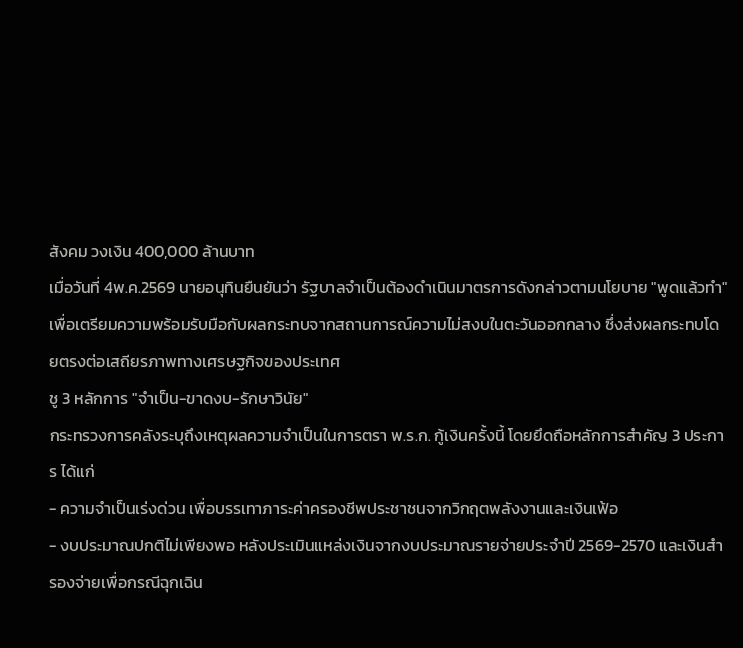สังคม วงเงิน 400,000 ล้านบาท
เมื่อวันที่ 4พ.ค.2569 นายอนุทินยืนยันว่า รัฐบาลจำเป็นต้องดำเนินมาตรการดังกล่าวตามนโยบาย "พูดแล้วทำ" เพื่อเตรียมความพร้อมรับมือกับผลกระทบจากสถานการณ์ความไม่สงบในตะวันออกกลาง ซึ่งส่งผลกระทบโดยตรงต่อเสถียรภาพทางเศรษฐกิจของประเทศ
ชู 3 หลักการ "จำเป็น-ขาดงบ-รักษาวินัย"
กระทรวงการคลังระบุถึงเหตุผลความจำเป็นในการตรา พ.ร.ก. กู้เงินครั้งนี้ โดยยึดถือหลักการสำคัญ 3 ประการ ได้แก่
- ความจำเป็นเร่งด่วน เพื่อบรรเทาภาระค่าครองชีพประชาชนจากวิกฤตพลังงานและเงินเฟ้อ
- งบประมาณปกติไม่เพียงพอ หลังประเมินแหล่งเงินจากงบประมาณรายจ่ายประจำปี 2569-2570 และเงินสำรองจ่ายเพื่อกรณีฉุกเฉิน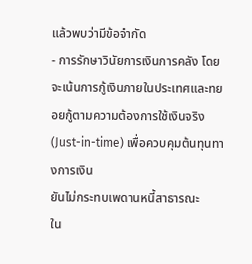แล้วพบว่ามีข้อจำกัด
- การรักษาวินัยการเงินการคลัง โดยจะเน้นการกู้เงินภายในประเทศและทยอยกู้ตามความต้องการใช้เงินจริง (Just-in-time) เพื่อควบคุมต้นทุนทางการเงิน
ยันไม่กระทบเพดานหนี้สาธารณะ
ใน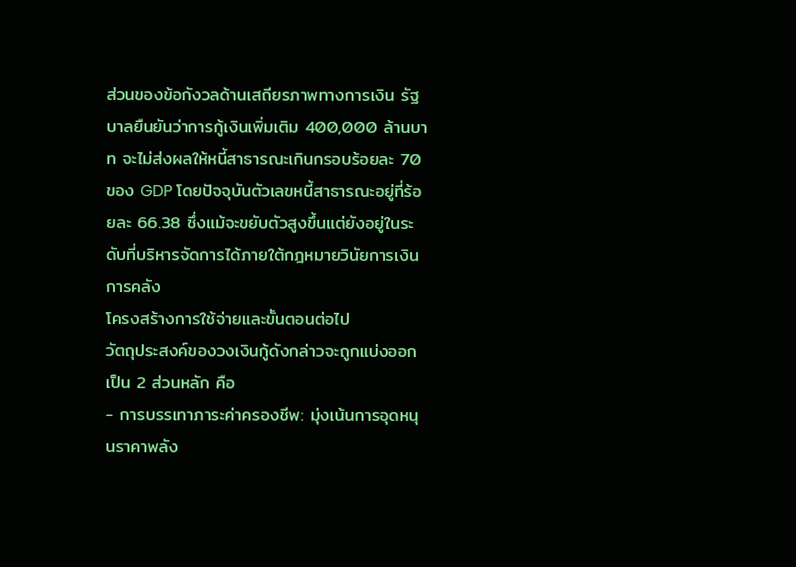ส่วนของข้อกังวลด้านเสถียรภาพทางการเงิน รัฐบาลยืนยันว่าการกู้เงินเพิ่มเติม 400,000 ล้านบาท จะไม่ส่งผลให้หนี้สาธารณะเกินกรอบร้อยละ 70 ของ GDP โดยปัจจุบันตัวเลขหนี้สาธารณะอยู่ที่ร้อยละ 66.38 ซึ่งแม้จะขยับตัวสูงขึ้นแต่ยังอยู่ในระดับที่บริหารจัดการได้ภายใต้กฎหมายวินัยการเงินการคลัง
โครงสร้างการใช้จ่ายและขั้นตอนต่อไป
วัตถุประสงค์ของวงเงินกู้ดังกล่าวจะถูกแบ่งออกเป็น 2 ส่วนหลัก คือ
- การบรรเทาภาระค่าครองชีพ: มุ่งเน้นการอุดหนุนราคาพลัง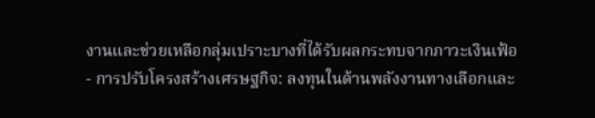งานและช่วยเหลือกลุ่มเปราะบางที่ได้รับผลกระทบจากภาวะเงินเฟ้อ
- การปรับโครงสร้างเศรษฐกิจ: ลงทุนในด้านพลังงานทางเลือกและ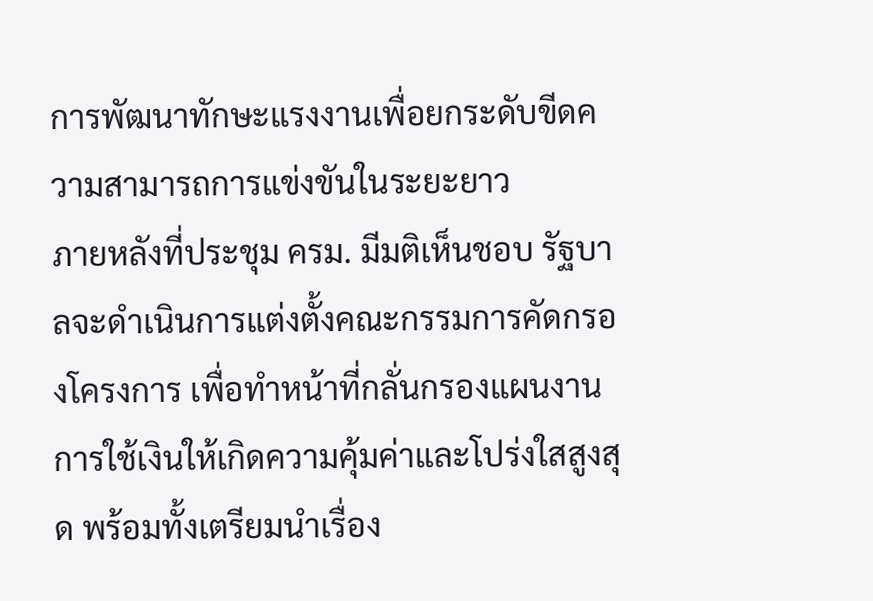การพัฒนาทักษะแรงงานเพื่อยกระดับขีดความสามารถการแข่งขันในระยะยาว
ภายหลังที่ประชุม ครม. มีมติเห็นชอบ รัฐบาลจะดำเนินการแต่งตั้งคณะกรรมการคัดกรองโครงการ เพื่อทำหน้าที่กลั่นกรองแผนงานการใช้เงินให้เกิดความคุ้มค่าและโปร่งใสสูงสุด พร้อมทั้งเตรียมนำเรื่อง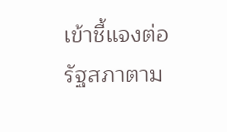เข้าชี้แจงต่อรัฐสภาตาม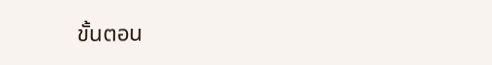ขั้นตอน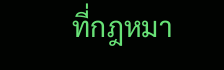ที่กฎหมา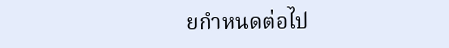ยกำหนดต่อไป